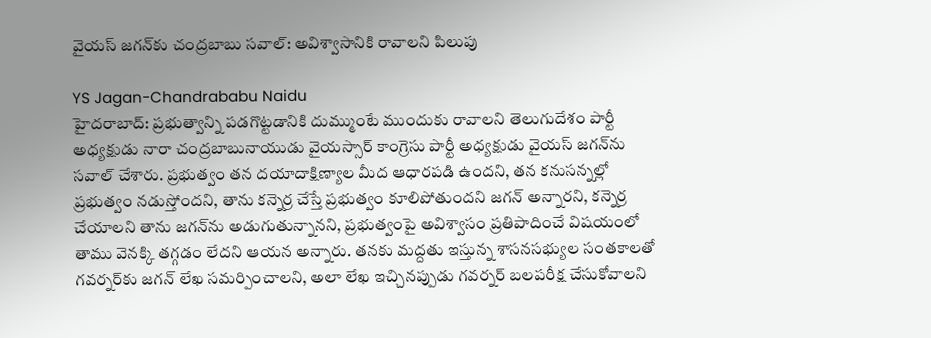వైయస్ జగన్‌కు చంద్రబాబు సవాల్: అవిశ్వాసానికి రావాలని పిలుపు

YS Jagan-Chandrababu Naidu
హైదరాబాద్: ప్రభుత్వాన్ని పడగొట్టడానికి దుమ్ముంటే ముందుకు రావాలని తెలుగుదేశం పార్టీ అధ్యక్షుడు నారా చంద్రబాబునాయుడు వైయస్సార్ కాంగ్రెసు పార్టీ అధ్యక్షుడు వైయస్ జగన్‌ను సవాల్ చేశారు. ప్రభుత్వం తన దయాదాక్షిణ్యాల మీద ఆధారపడి ఉందని, తన కనుసన్నల్లో ప్రభుత్వం నడుస్తోందని, తాను కన్నెర్ర చేస్తే ప్రభుత్వం కూలిపోతుందని జగన్ అన్నారని, కన్నెర్ర చేయాలని తాను జగన్‌ను అడుగుతున్నానని, ప్రభుత్వంపై అవిశ్వాసం ప్రతిపాదించే విషయంలో తాము వెనక్కి తగ్గడం లేదని ఆయన అన్నారు. తనకు మద్దతు ఇస్తున్న శాసనసభ్యుల సంతకాలతో గవర్నర్‌కు జగన్ లేఖ సమర్పించాలని, అలా లేఖ ఇచ్చినప్పుడు గవర్నర్ బలపరీక్ష చేసుకోవాలని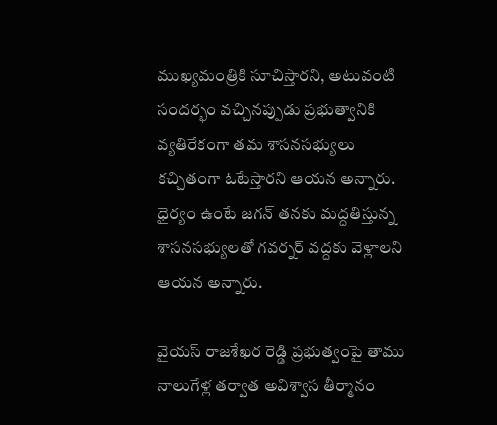ముఖ్యమంత్రికి సూచిస్తారని, అటువంటి సందర్భం వచ్చినప్పుడు ప్రభుత్వానికి వ్యతిరేకంగా తమ శాసనసభ్యులు కచ్చితంగా ఓటేస్తారని ఆయన అన్నారు. ధైర్యం ఉంటే జగన్ తనకు మద్దతిస్తున్న శాసనసభ్యులతో గవర్నర్ వద్దకు వెళ్లాలని ఆయన అన్నారు.

వైయస్ రాజశేఖర రెడ్డి ప్రభుత్వంపై తాము నాలుగేళ్ల తర్వాత అవిశ్వాస తీర్మానం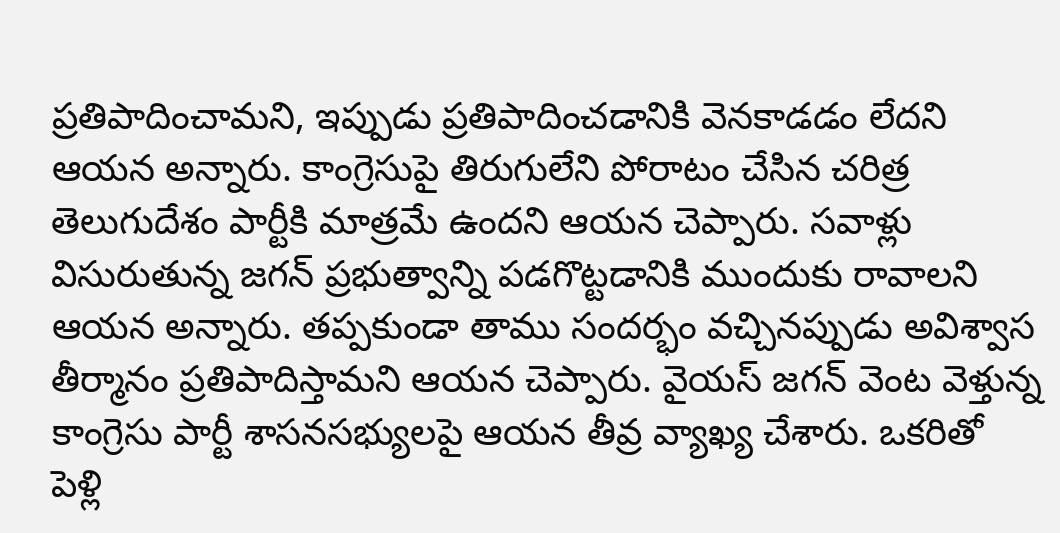ప్రతిపాదించామని, ఇప్పుడు ప్రతిపాదించడానికి వెనకాడడం లేదని ఆయన అన్నారు. కాంగ్రెసుపై తిరుగులేని పోరాటం చేసిన చరిత్ర తెలుగుదేశం పార్టీకి మాత్రమే ఉందని ఆయన చెప్పారు. సవాళ్లు విసురుతున్న జగన్ ప్రభుత్వాన్ని పడగొట్టడానికి ముందుకు రావాలని ఆయన అన్నారు. తప్పకుండా తాము సందర్భం వచ్చినప్పుడు అవిశ్వాస తీర్మానం ప్రతిపాదిస్తామని ఆయన చెప్పారు. వైయస్ జగన్ వెంట వెళ్తున్న కాంగ్రెసు పార్టీ శాసనసభ్యులపై ఆయన తీవ్ర వ్యాఖ్య చేశారు. ఒకరితో పెళ్లి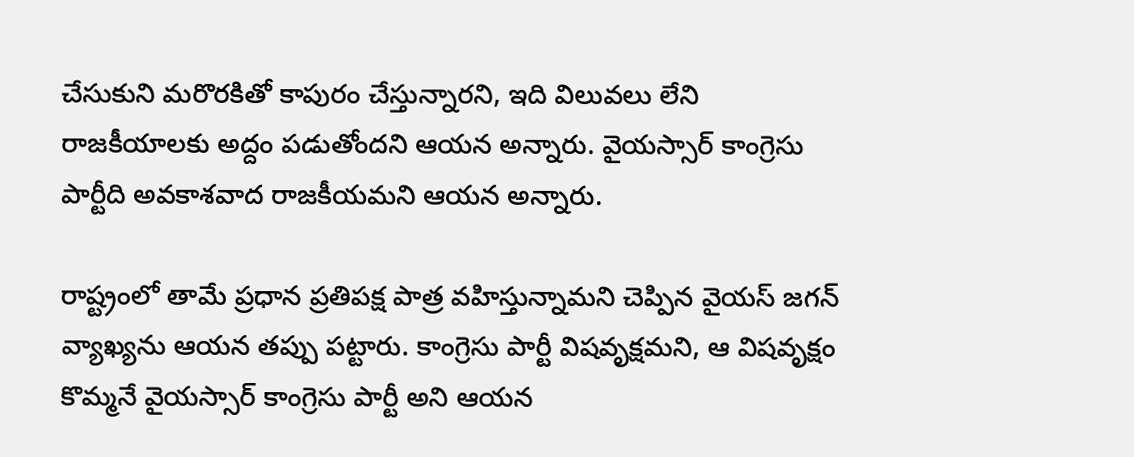చేసుకుని మరొరకితో కాపురం చేస్తున్నారని, ఇది విలువలు లేని రాజకీయాలకు అద్దం పడుతోందని ఆయన అన్నారు. వైయస్సార్ కాంగ్రెసు పార్టీది అవకాశవాద రాజకీయమని ఆయన అన్నారు.

రాష్ట్రంలో తామే ప్రధాన ప్రతిపక్ష పాత్ర వహిస్తున్నామని చెప్పిన వైయస్ జగన్ వ్యాఖ్యను ఆయన తప్పు పట్టారు. కాంగ్రెసు పార్టీ విషవృక్షమని, ఆ విషవృక్షం కొమ్మనే వైయస్సార్ కాంగ్రెసు పార్టీ అని ఆయన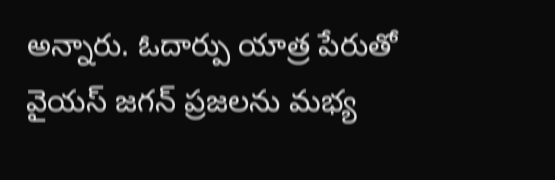అన్నారు. ఓదార్పు యాత్ర పేరుతో వైయస్ జగన్ ప్రజలను మభ్య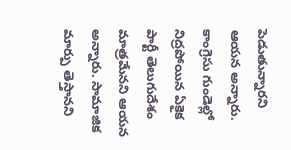పెడుతున్నారని ఆయన అన్నారు. కాంగ్రెసు గుండెల్లో నిద్రపోయిన ఏకైక పార్టీ తెలుగుదేశం మాత్రమేనని ఆయన అన్నారు. సామాజిక మార్పు తెస్తానని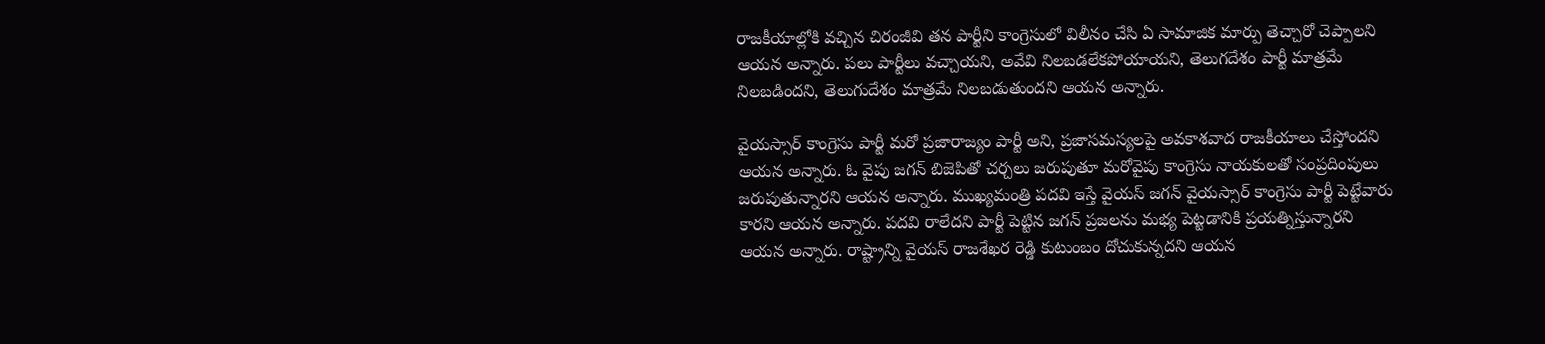రాజకీయాల్లోకి వచ్చిన చిరంజీవి తన పార్టీని కాంగ్రెసులో విలీనం చేసి ఏ సామాజిక మార్పు తెచ్చారో చెప్పాలని ఆయన అన్నారు. పలు పార్టీలు వచ్చాయని, అవేవి నిలబడలేకపోయాయని, తెలుగదేశం పార్టీ మాత్రమే నిలబడిందని, తెలుగుదేశం మాత్రమే నిలబడుతుందని ఆయన అన్నారు.

వైయస్సార్ కాంగ్రెసు పార్టీ మరో ప్రజారాజ్యం పార్టీ అని, ప్రజాసమస్యలపై అవకాశవాద రాజకీయాలు చేస్తోందని ఆయన అన్నారు. ఓ వైపు జగన్ బిజెపితో చర్చలు జరుపుతూ మరోవైపు కాంగ్రెసు నాయకులతో సంప్రదింపులు జరుపుతున్నారని ఆయన అన్నారు. ముఖ్యమంత్రి పదవి ఇస్తే వైయస్ జగన్ వైయస్సార్ కాంగ్రెసు పార్టీ పెట్టేవారు కారని ఆయన అన్నారు. పదవి రాలేదని పార్టీ పెట్టిన జగన్ ప్రజలను మభ్య పెట్టడానికి ప్రయత్నిస్తున్నారని ఆయన అన్నారు. రాష్ట్రాన్ని వైయస్ రాజశేఖర రెడ్డి కుటుంబం దోచుకున్నదని ఆయన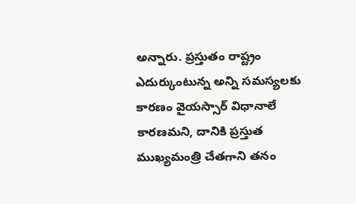అన్నారు. ప్రస్తుతం రాష్ట్రం ఎదుర్కుంటున్న అన్ని సమస్యలకు కారణం వైయస్సార్ విధానాలే కారణమని, దానికి ప్రస్తుత ముఖ్యమంత్రి చేతగాని తనం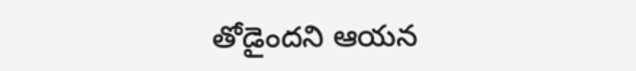తోడైందని ఆయన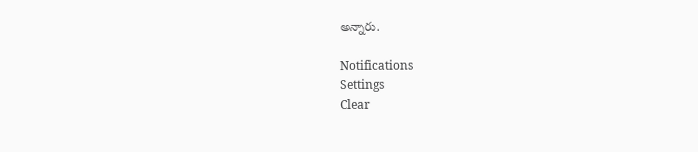అన్నారు.

Notifications
Settings
Clear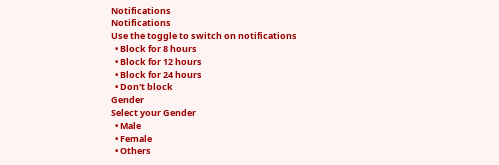Notifications
Notifications
Use the toggle to switch on notifications
  • Block for 8 hours
  • Block for 12 hours
  • Block for 24 hours
  • Don't block
Gender
Select your Gender
  • Male
  • Female
  • Others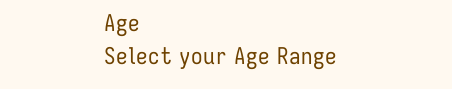Age
Select your Age Range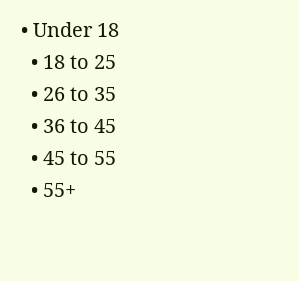• Under 18
  • 18 to 25
  • 26 to 35
  • 36 to 45
  • 45 to 55
  • 55+